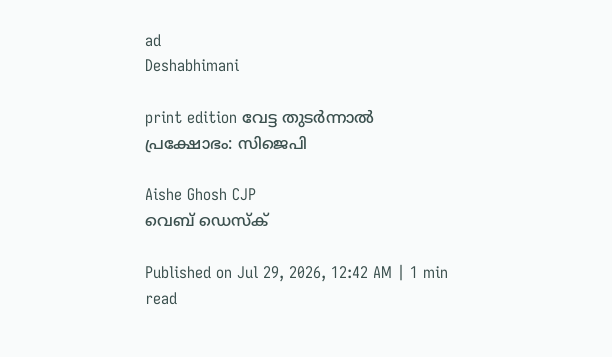ad
Deshabhimani

print edition വേട്ട തുടർന്നാൽ പ്രക്ഷോഭം: സിജെപി

Aishe Ghosh CJP
വെബ് ഡെസ്ക്

Published on Jul 29, 2026, 12:42 AM | 1 min read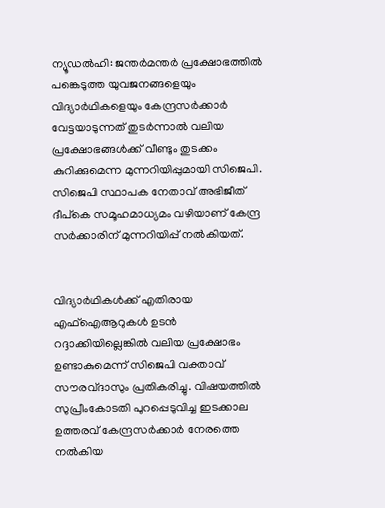ന്യൂഡൽഹി: ജന്തർമന്തർ പ്രക്ഷോഭത്തിൽ പങ്കെടുത്ത യുവജനങ്ങളെയും വിദ്യാർഥികളെയും കേന്ദ്രസർക്കാർ വേട്ടയാടുന്നത്‌ തുടർന്നാൽ വലിയ പ്രക്ഷോഭങ്ങൾക്ക്‌ വീണ്ടും തുടക്കം കുറിക്കുമെന്ന മുന്നറിയിപ്പുമായി സിജെപി. സിജെപി സ്ഥാപക നേതാവ്‌ അഭിജീത്‌ ദീപ്‌കെ സമൂഹമാധ്യമം വഴിയാണ് കേന്ദ്ര സർക്കാരിന് മുന്നറിയിപ്പ്‌ നൽകിയത്‌.


വിദ്യാർഥികൾക്ക്‌ എതിരായ എഫ്‌ഐആറുകൾ ഉടൻ റദ്ദാക്കിയില്ലെങ്കിൽ വലിയ പ്രക്ഷോഭം ഉണ്ടാകുമെന്ന്‌ സിജെപി വക്താവ്‌ സ‍ൗരവ്‌ദാസും പ്രതികരിച്ചു. വിഷയത്തിൽ സുപ്രീംകോടതി പുറപ്പെടുവിച്ച ഇടക്കാല ഉത്തരവ്‌ കേന്ദ്രസർക്കാർ നേരത്തെ നൽകിയ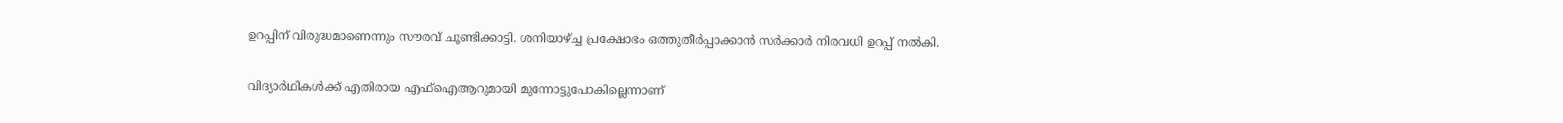ഉറപ്പിന്‌ വിരുദ്ധമാണെന്നും സ‍ൗരവ്‌ ചൂണ്ടിക്കാട്ടി. ശനിയാഴ്‌ച്ച പ്രക്ഷോഭം ഒത്തുതീർപ്പാക്കാൻ സർക്കാർ നിരവധി ഉറപ്പ്‌ നൽകി.


വിദ്യാർഥികൾക്ക്‌ എതിരായ എഫ്‌ഐആറുമായി മുന്നോട്ടുപോകില്ലെന്നാണ്‌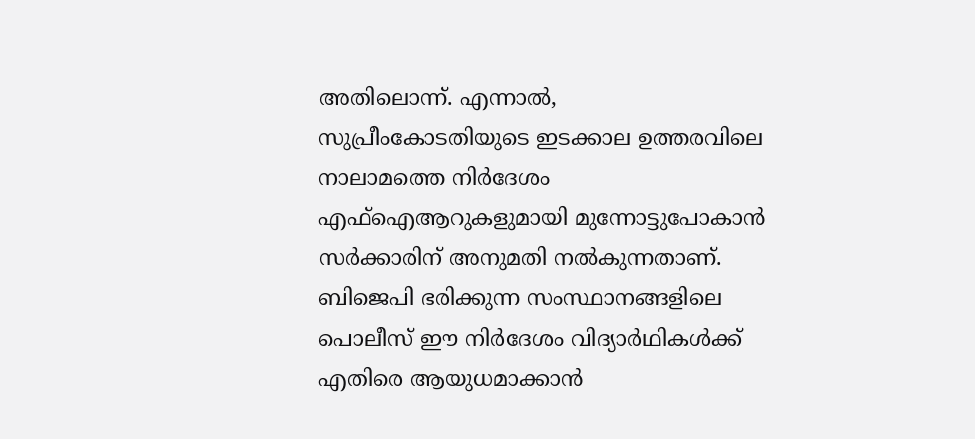അതിലൊന്ന്‌. എന്നാൽ, സുപ്രീംകോടതിയുടെ ഇടക്കാല ഉത്തരവിലെ നാലാമത്തെ നിർദേശം എഫ്‌ഐആറുകളുമായി മുന്നോട്ടുപോകാൻ സർക്കാരിന്‌ അനുമതി നൽകുന്നതാണ്‌. ബിജെപി ഭരിക്കുന്ന സംസ്ഥാനങ്ങളിലെ പൊലീസ്‌ ഇ‍ൗ നിർദേശം വിദ്യാർഥികൾക്ക്‌ എതിരെ ആയുധമാക്കാൻ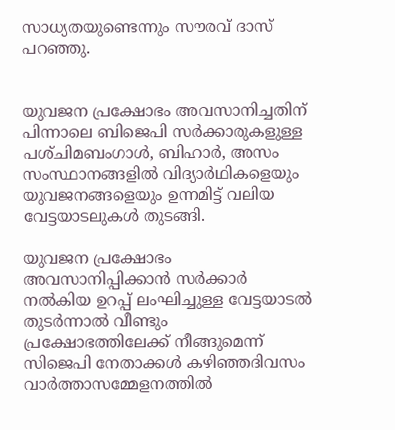സാധ്യതയുണ്ടെന്നും സ‍ൗരവ്‌ ദാസ്‌ പറഞ്ഞു.


യുവജന പ്രക്ഷോഭം അവസാനിച്ചതിന്‌ പിന്നാലെ ബിജെപി സർക്കാരുകളുള്ള പശ്‌ചിമബംഗാൾ, ബിഹാർ, അസം സംസ്ഥാനങ്ങളിൽ വിദ്യാർഥികളെയും യുവജനങ്ങളെയും ഉന്നമിട്ട്‌ വലിയ വേട്ടയാടലുകൾ തുടങ്ങി.

യുവജന പ്രക്ഷോഭം അവസാനിപ്പിക്കാൻ സർക്കാർ നൽകിയ ഉറപ്പ്‌ ലംഘിച്ചുള്ള വേട്ടയാടൽ തുടർന്നാൽ വീണ്ടും പ്രക്ഷോഭത്തിലേക്ക്‌ നീങ്ങുമെന്ന്‌ സിജെപി നേതാക്കൾ കഴിഞ്ഞദിവസം വാർത്താസമ്മേളനത്തിൽ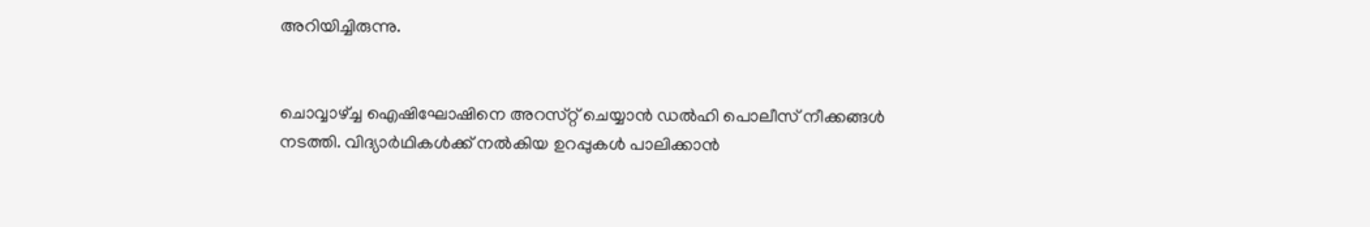അറിയിച്ചിരുന്നു.


ചൊവ്വാഴ്‌ച്ച ഐഷിഘോഷിനെ അറസ്‌റ്റ്‌ ചെയ്യാൻ ഡൽഹി പൊലീസ്‌ നീക്കങ്ങൾ നടത്തി. വിദ്യാർഥികൾക്ക്‌ നൽകിയ ഉറപ്പുകൾ പാലിക്കാൻ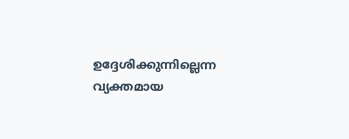ഉദ്ദേശിക്കുന്നില്ലെന്ന വ്യക്തമായ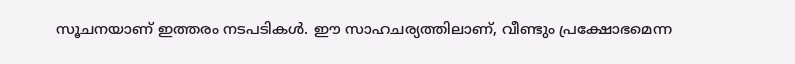സൂചനയാണ്‌ ഇത്തരം നടപടികൾ. ഇ‍ൗ സാഹചര്യത്തിലാണ്‌, വീണ്ടും പ്രക്ഷോഭമെന്ന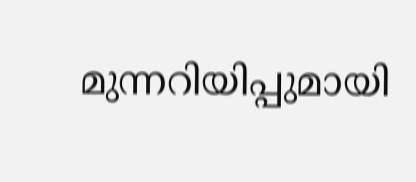മുന്നറിയിപ്പുമായി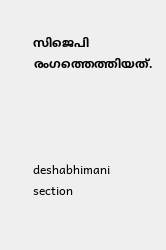സിജെപി രംഗത്തെത്തിയത്‌.




deshabhimani section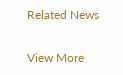Related News

View More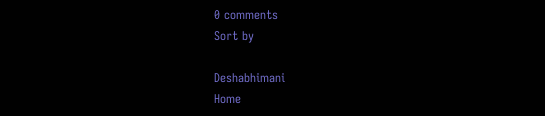0 comments
Sort by

Deshabhimani
Home